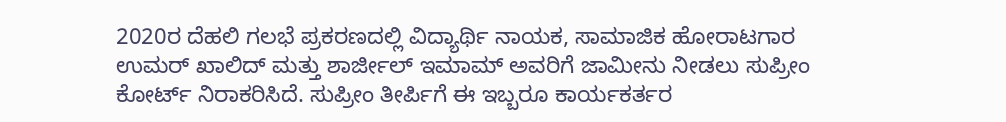2020ರ ದೆಹಲಿ ಗಲಭೆ ಪ್ರಕರಣದಲ್ಲಿ ವಿದ್ಯಾರ್ಥಿ ನಾಯಕ, ಸಾಮಾಜಿಕ ಹೋರಾಟಗಾರ ಉಮರ್ ಖಾಲಿದ್ ಮತ್ತು ಶಾರ್ಜೀಲ್ ಇಮಾಮ್ ಅವರಿಗೆ ಜಾಮೀನು ನೀಡಲು ಸುಪ್ರೀಂ ಕೋರ್ಟ್ ನಿರಾಕರಿಸಿದೆ. ಸುಪ್ರೀಂ ತೀರ್ಪಿಗೆ ಈ ಇಬ್ಬರೂ ಕಾರ್ಯಕರ್ತರ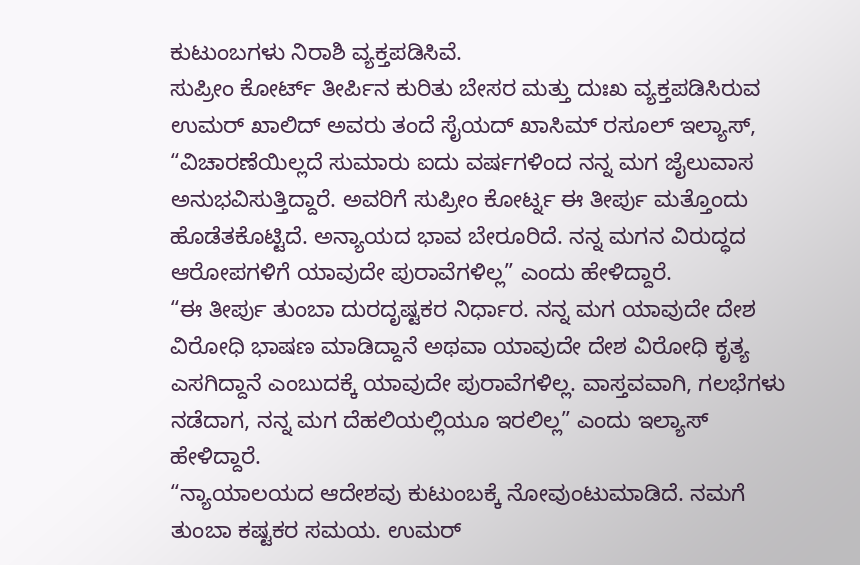ಕುಟುಂಬಗಳು ನಿರಾಶಿ ವ್ಯಕ್ತಪಡಿಸಿವೆ.
ಸುಪ್ರೀಂ ಕೋರ್ಟ್ ತೀರ್ಪಿನ ಕುರಿತು ಬೇಸರ ಮತ್ತು ದುಃಖ ವ್ಯಕ್ತಪಡಿಸಿರುವ ಉಮರ್ ಖಾಲಿದ್ ಅವರು ತಂದೆ ಸೈಯದ್ ಖಾಸಿಮ್ ರಸೂಲ್ ಇಲ್ಯಾಸ್, “ವಿಚಾರಣೆಯಿಲ್ಲದೆ ಸುಮಾರು ಐದು ವರ್ಷಗಳಿಂದ ನನ್ನ ಮಗ ಜೈಲುವಾಸ ಅನುಭವಿಸುತ್ತಿದ್ದಾರೆ. ಅವರಿಗೆ ಸುಪ್ರೀಂ ಕೋರ್ಟ್ನ ಈ ತೀರ್ಪು ಮತ್ತೊಂದು ಹೊಡೆತಕೊಟ್ಟಿದೆ. ಅನ್ಯಾಯದ ಭಾವ ಬೇರೂರಿದೆ. ನನ್ನ ಮಗನ ವಿರುದ್ಧದ ಆರೋಪಗಳಿಗೆ ಯಾವುದೇ ಪುರಾವೆಗಳಿಲ್ಲ” ಎಂದು ಹೇಳಿದ್ದಾರೆ.
“ಈ ತೀರ್ಪು ತುಂಬಾ ದುರದೃಷ್ಟಕರ ನಿರ್ಧಾರ. ನನ್ನ ಮಗ ಯಾವುದೇ ದೇಶ ವಿರೋಧಿ ಭಾಷಣ ಮಾಡಿದ್ದಾನೆ ಅಥವಾ ಯಾವುದೇ ದೇಶ ವಿರೋಧಿ ಕೃತ್ಯ ಎಸಗಿದ್ದಾನೆ ಎಂಬುದಕ್ಕೆ ಯಾವುದೇ ಪುರಾವೆಗಳಿಲ್ಲ. ವಾಸ್ತವವಾಗಿ, ಗಲಭೆಗಳು ನಡೆದಾಗ, ನನ್ನ ಮಗ ದೆಹಲಿಯಲ್ಲಿಯೂ ಇರಲಿಲ್ಲ” ಎಂದು ಇಲ್ಯಾಸ್ ಹೇಳಿದ್ದಾರೆ.
“ನ್ಯಾಯಾಲಯದ ಆದೇಶವು ಕುಟುಂಬಕ್ಕೆ ನೋವುಂಟುಮಾಡಿದೆ. ನಮಗೆ ತುಂಬಾ ಕಷ್ಟಕರ ಸಮಯ. ಉಮರ್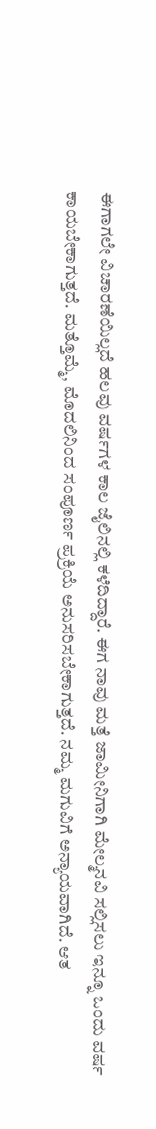ಈಗಾಗಲೇ ವಿಚಾರಣೆಯಿಲ್ಲದೆ ಹಲವು ವರ್ಷಗಳ ಕಾಲ ಜೈಲಿನಲ್ಲಿ ಕಳೆದಿದ್ದಾರೆ. ಈಗ ನಾವು ಮತ್ತೆ ಜಾಮೀನಿಗಾಗಿ ಮೇಲ್ಮನವಿ ಸಲ್ಲಿಸಲು ಇನ್ನೂ ಒಂದು ವರ್ಷ ಕಾಯಬೇಕಾಗುತ್ತದೆ. ಮತ್ತೊಮ್ಮೆ, ಮೊದಲಿನಿಂದ ಸಂಪೂರ್ಣ ಪ್ರಕ್ರಿಯೆ ಅನುಸರಿಸಬೇಕಾಗುತ್ತದೆ. ನಮ್ಮ ಮಗುವಿಗೆ ಅನ್ಯಾಯವಾಗಿದೆ. ಆತ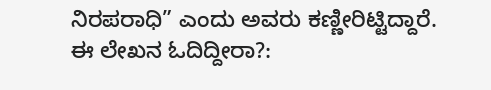ನಿರಪರಾಧಿ” ಎಂದು ಅವರು ಕಣ್ಣೀರಿಟ್ಟಿದ್ದಾರೆ.
ಈ ಲೇಖನ ಓದಿದ್ದೀರಾ?: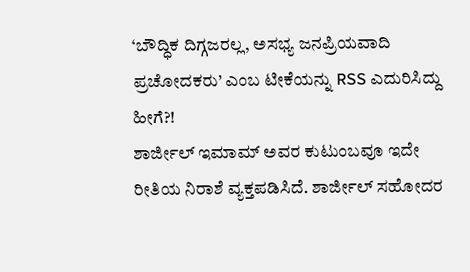‘ಬೌದ್ಧಿಕ ದಿಗ್ಗಜರಲ್ಲ, ಅಸಭ್ಯ ಜನಪ್ರಿಯವಾದಿ ಪ್ರಚೋದಕರು’ ಎಂಬ ಟೀಕೆಯನ್ನು RSS ಎದುರಿಸಿದ್ದು ಹೀಗೆ?!
ಶಾರ್ಜೀಲ್ ಇಮಾಮ್ ಅವರ ಕುಟುಂಬವೂ ಇದೇ ರೀತಿಯ ನಿರಾಶೆ ವ್ಯಕ್ತಪಡಿಸಿದೆ. ಶಾರ್ಜೀಲ್ ಸಹೋದರ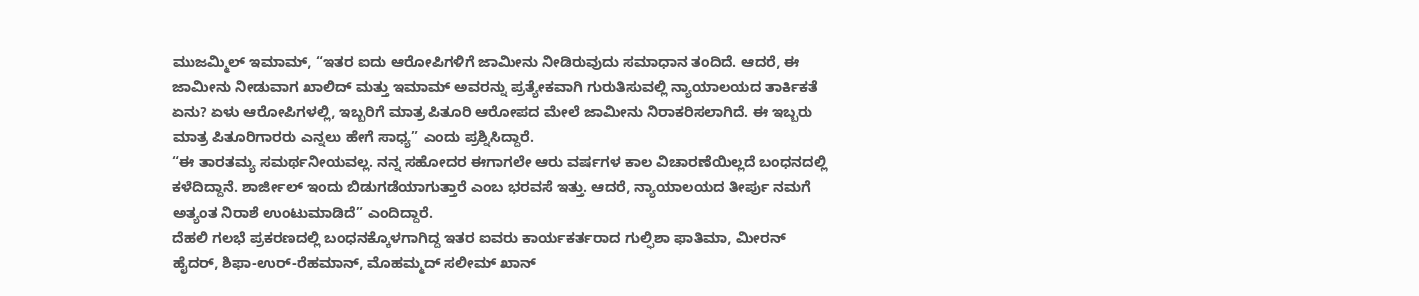ಮುಜಮ್ಮಿಲ್ ಇಮಾಮ್, “ಇತರ ಐದು ಆರೋಪಿಗಳಿಗೆ ಜಾಮೀನು ನೀಡಿರುವುದು ಸಮಾಧಾನ ತಂದಿದೆ. ಆದರೆ, ಈ ಜಾಮೀನು ನೀಡುವಾಗ ಖಾಲಿದ್ ಮತ್ತು ಇಮಾಮ್ ಅವರನ್ನು ಪ್ರತ್ಯೇಕವಾಗಿ ಗುರುತಿಸುವಲ್ಲಿ ನ್ಯಾಯಾಲಯದ ತಾರ್ಕಿಕತೆ ಏನು? ಏಳು ಆರೋಪಿಗಳಲ್ಲಿ, ಇಬ್ಬರಿಗೆ ಮಾತ್ರ ಪಿತೂರಿ ಆರೋಪದ ಮೇಲೆ ಜಾಮೀನು ನಿರಾಕರಿಸಲಾಗಿದೆ. ಈ ಇಬ್ಬರು ಮಾತ್ರ ಪಿತೂರಿಗಾರರು ಎನ್ನಲು ಹೇಗೆ ಸಾಧ್ಯ” ಎಂದು ಪ್ರಶ್ನಿಸಿದ್ದಾರೆ.
“ಈ ತಾರತಮ್ಯ ಸಮರ್ಥನೀಯವಲ್ಲ. ನನ್ನ ಸಹೋದರ ಈಗಾಗಲೇ ಆರು ವರ್ಷಗಳ ಕಾಲ ವಿಚಾರಣೆಯಿಲ್ಲದೆ ಬಂಧನದಲ್ಲಿ ಕಳೆದಿದ್ದಾನೆ. ಶಾರ್ಜೀಲ್ ಇಂದು ಬಿಡುಗಡೆಯಾಗುತ್ತಾರೆ ಎಂಬ ಭರವಸೆ ಇತ್ತು. ಆದರೆ, ನ್ಯಾಯಾಲಯದ ತೀರ್ಪು ನಮಗೆ ಅತ್ಯಂತ ನಿರಾಶೆ ಉಂಟುಮಾಡಿದೆ” ಎಂದಿದ್ದಾರೆ.
ದೆಹಲಿ ಗಲಭೆ ಪ್ರಕರಣದಲ್ಲಿ ಬಂಧನಕ್ಕೊಳಗಾಗಿದ್ದ ಇತರ ಐವರು ಕಾರ್ಯಕರ್ತರಾದ ಗುಲ್ಫಿಶಾ ಫಾತಿಮಾ, ಮೀರನ್ ಹೈದರ್, ಶಿಫಾ-ಉರ್-ರೆಹಮಾನ್, ಮೊಹಮ್ಮದ್ ಸಲೀಮ್ ಖಾನ್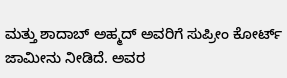ಮತ್ತು ಶಾದಾಬ್ ಅಹ್ಮದ್ ಅವರಿಗೆ ಸುಪ್ರೀಂ ಕೋರ್ಟ್ ಜಾಮೀನು ನೀಡಿದೆ. ಅವರ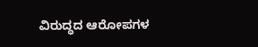ವಿರುದ್ಧದ ಆರೋಪಗಳ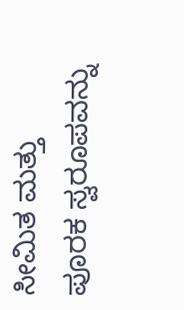ಸೀಮಿತ ಮತ್ತು ಪೂರಕ ಸ್ವರೂಪವನ್ನು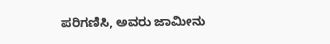ಪರಿಗಣಿಸಿ, ಅವರು ಜಾಮೀನು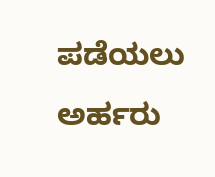ಪಡೆಯಲು ಅರ್ಹರು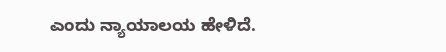ಎಂದು ನ್ಯಾಯಾಲಯ ಹೇಳಿದೆ.